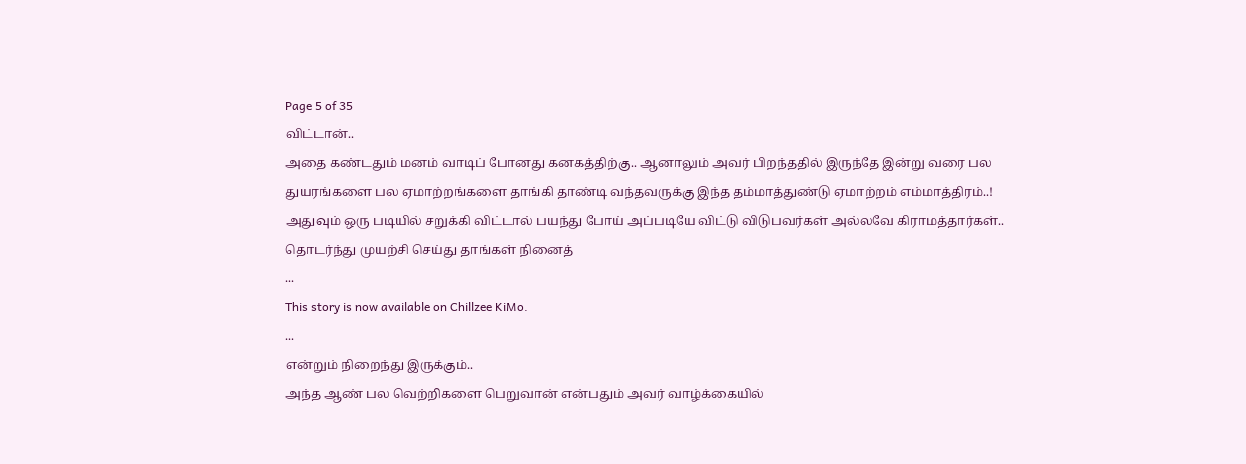Page 5 of 35
விட்டான்..
அதை கண்டதும் மனம் வாடிப் போனது கனகத்திற்கு.. ஆனாலும் அவர் பிறந்ததில் இருந்தே இன்று வரை பல துயரங்களை பல ஏமாற்றங்களை தாங்கி தாண்டி வந்தவருக்கு இந்த தம்மாத்துண்டு ஏமாற்றம் எம்மாத்திரம்..!
அதுவும் ஒரு படியில் சறுக்கி விட்டால் பயந்து போய் அப்படியே விட்டு விடுபவர்கள் அல்லவே கிராமத்தார்கள்..
தொடர்ந்து முயற்சி செய்து தாங்கள் நினைத்
...
This story is now available on Chillzee KiMo.
...
என்றும் நிறைந்து இருக்கும்..
அந்த ஆண் பல வெற்றிகளை பெறுவான் என்பதும் அவர் வாழ்க்கையில்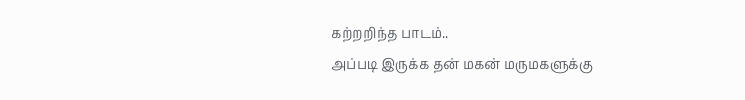கற்றறிந்த பாடம்..
அப்படி இருக்க தன் மகன் மருமகளுக்கு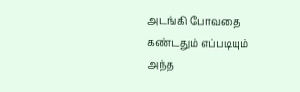அடங்கி போவதை கண்டதும் எப்படியும் அந்த